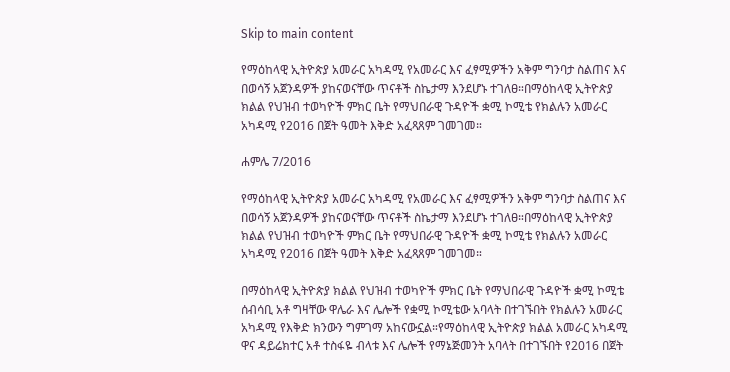Skip to main content

የማዕከላዊ ኢትዮጵያ አመራር አካዳሚ የአመራር እና ፈፃሚዎችን አቅም ግንባታ ስልጠና እና በወሳኝ አጀንዳዎች ያከናወናቸው ጥናቶች ስኬታማ እንደሆኑ ተገለፀ።በማዕከላዊ ኢትዮጵያ ክልል የህዝብ ተወካዮች ምክር ቤት የማህበራዊ ጉዳዮች ቋሚ ኮሚቴ የክልሉን አመራር አካዳሚ የ2016 በጀት ዓመት እቅድ አፈጻጸም ገመገመ።

ሐምሌ 7/2016

የማዕከላዊ ኢትዮጵያ አመራር አካዳሚ የአመራር እና ፈፃሚዎችን አቅም ግንባታ ስልጠና እና በወሳኝ አጀንዳዎች ያከናወናቸው ጥናቶች ስኬታማ እንደሆኑ ተገለፀ።በማዕከላዊ ኢትዮጵያ ክልል የህዝብ ተወካዮች ምክር ቤት የማህበራዊ ጉዳዮች ቋሚ ኮሚቴ የክልሉን አመራር አካዳሚ የ2016 በጀት ዓመት እቅድ አፈጻጸም ገመገመ።

በማዕከላዊ ኢትዮጵያ ክልል የህዝብ ተወካዮች ምክር ቤት የማህበራዊ ጉዳዮች ቋሚ ኮሚቴ ሰብሳቢ አቶ ግዛቸው ዋሌራ እና ሌሎች የቋሚ ኮሚቴው አባላት በተገኙበት የክልሉን አመራር አካዳሚ የእቅድ ክንውን ግምገማ አከናውኗል።የማዕከላዊ ኢትዮጵያ ክልል አመራር አካዳሚ ዋና ዳይሬክተር አቶ ተስፋዬ ብላቱ እና ሌሎች የማኔጅመንት አባላት በተገኙበት የ2016 በጀት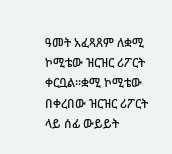ዓመት አፈጻጸም ለቋሚ ኮሚቴው ዝርዝር ሪፖርት ቀርቧል።ቋሚ ኮሚቴው በቀረበው ዝርዝር ሪፖርት ላይ ሰፊ ውይይት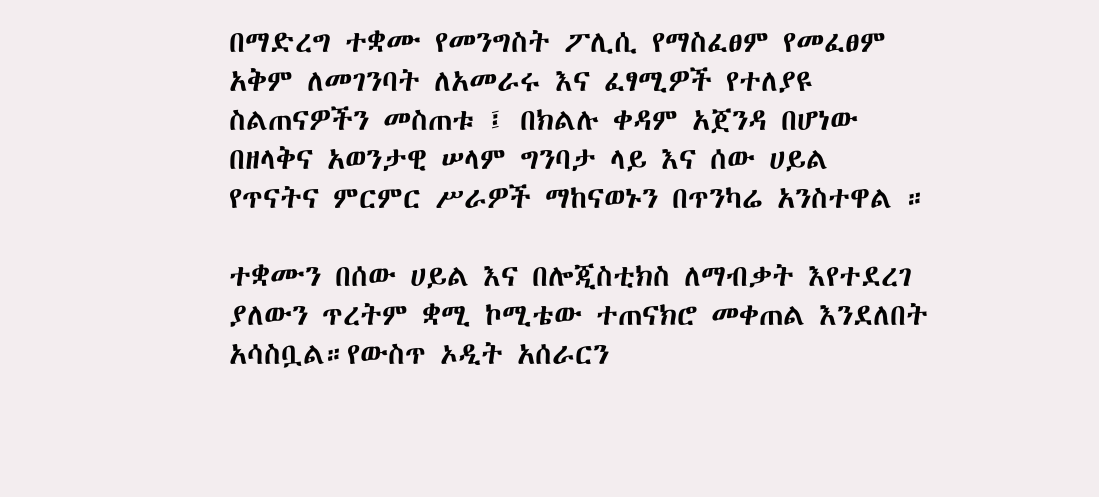በማድረግ ተቋሙ የመንግስት ፖሊሲ የማስፈፀም የመፈፀም አቅም ለመገንባት ለአመራሩ እና ፈፃሚዎች የተለያዩ ስልጠናዎችን መስጠቱ ፤ በክልሉ ቀዳም አጀንዳ በሆነው በዘላቅና አወንታዊ ሠላም ግንባታ ላይ እና ሰው ሀይል የጥናትና ምርምር ሥራዎች ማከናወኑን በጥንካሬ አንስተዋል ።

ተቋሙን በሰው ሀይል እና በሎጂስቲክስ ለማብቃት እየተደረገ ያለውን ጥረትም ቋሚ ኮሚቴው ተጠናክሮ መቀጠል እንደለበት አሳስቧል።የውስጥ ኦዲት አሰራርን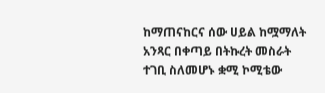ከማጠናከርና ሰው ሀይል ከሟማለት አንጻር በቀጣይ በትኩረት መስራት ተገቢ ስለመሆኑ ቋሚ ኮሚቴው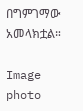በግምገማው አመላክቷል።

Image
photo